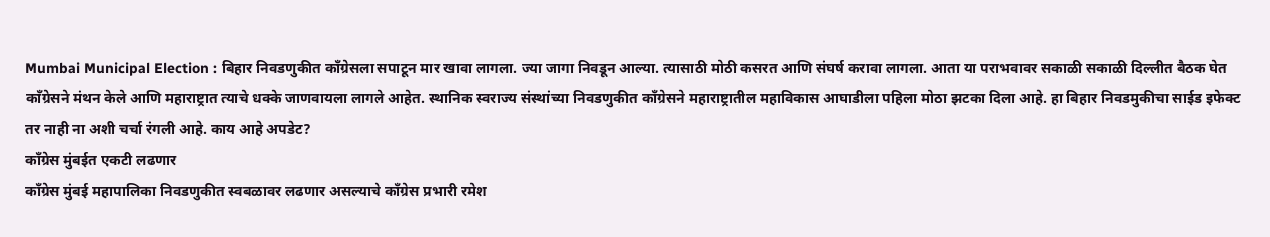Mumbai Municipal Election : बिहार निवडणुकीत काँग्रेसला सपाटून मार खावा लागला. ज्या जागा निवडून आल्या. त्यासाठी मोठी कसरत आणि संघर्ष करावा लागला. आता या पराभवावर सकाळी सकाळी दिल्लीत बैठक घेत काँग्रेसने मंथन केले आणि महाराष्ट्रात त्याचे धक्के जाणवायला लागले आहेत. स्थानिक स्वराज्य संस्थांच्या निवडणुकीत काँग्रेसने महाराष्ट्रातील महाविकास आघाडीला पहिला मोठा झटका दिला आहे. हा बिहार निवडमुकीचा साईड इफेक्ट तर नाही ना अशी चर्चा रंगली आहे. काय आहे अपडेट?
काँग्रेस मुंबईत एकटी लढणार
काँग्रेस मुंबई महापालिका निवडणुकीत स्वबळावर लढणार असल्याचे काँग्रेस प्रभारी रमेश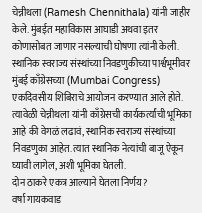चेन्नीथला (Ramesh Chennithala) यांनी जाहीर केले. मुंबईत महाविकास आघाडी अथवा इतर कोणासोबत जाणार नसल्याची घोषणा त्यांनी केली. स्थानिक स्वराज्य संस्थांच्या निवडणुकीच्या पार्श्वभूमीवर मुंबई काँग्रेसच्या (Mumbai Congress) एकदिवसीय शिबिराचे आयोजन करण्यात आले होते. त्यावेळी चेन्नीथला यांनी काँग्रेसची कार्यकर्त्यांची भूमिका आहे की वेगळं लढावं, स्थानिक स्वराज्य संस्थांच्या निवडणुका आहेत. त्यात स्थानिक नेत्यांची बाजू ऐकून घ्यावी लागेल, अशी भूमिका घेतली.
दोन ठाकरे एकत्र आल्याने घेतला निर्णय?
वर्षा गायकवाड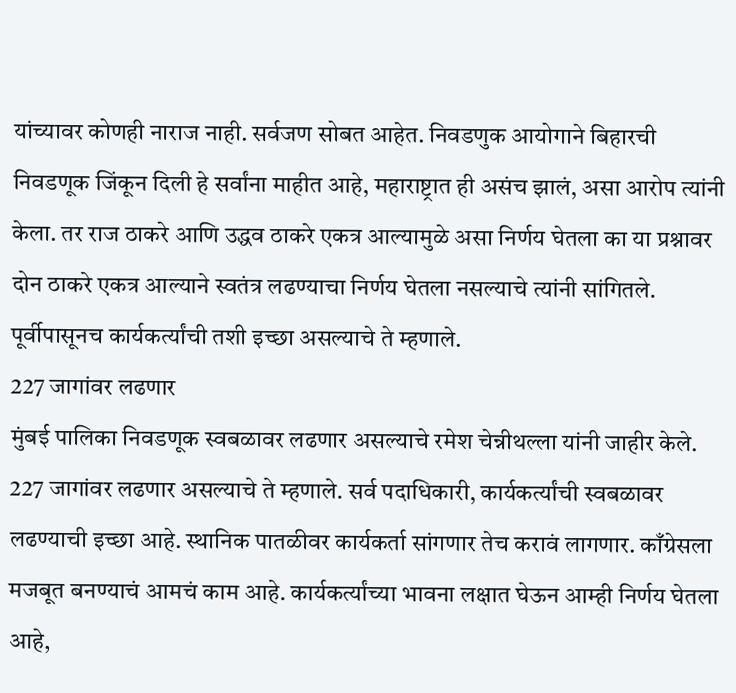यांच्यावर कोणही नाराज नाही. सर्वजण सोबत आहेत. निवडणुक आयोगाने बिहारची निवडणूक जिंकून दिली हे सर्वांना माहीत आहे, महाराष्ट्रात ही असंच झालं, असा आरोप त्यांनी केला. तर राज ठाकरे आणि उद्धव ठाकरे एकत्र आल्यामुळे असा निर्णय घेतला का या प्रश्नावर दोन ठाकरे एकत्र आल्याने स्वतंत्र लढण्याचा निर्णय घेतला नसल्याचे त्यांनी सांगितले. पूर्वीपासूनच कार्यकर्त्यांची तशी इच्छा असल्याचे ते म्हणाले.
227 जागांवर लढणार
मुंबई पालिका निवडणूक स्वबळावर लढणार असल्याचे रमेश चेन्नीथल्ला यांनी जाहीर केले. 227 जागांवर लढणार असल्याचे ते म्हणाले. सर्व पदाधिकारी, कार्यकर्त्यांची स्वबळावर लढण्याची इच्छा आहे. स्थानिक पातळीवर कार्यकर्ता सांगणार तेच करावं लागणार. काँग्रेसला मजबूत बनण्याचं आमचं काम आहे. कार्यकर्त्यांच्या भावना लक्षात घेऊन आम्ही निर्णय घेतला आहे,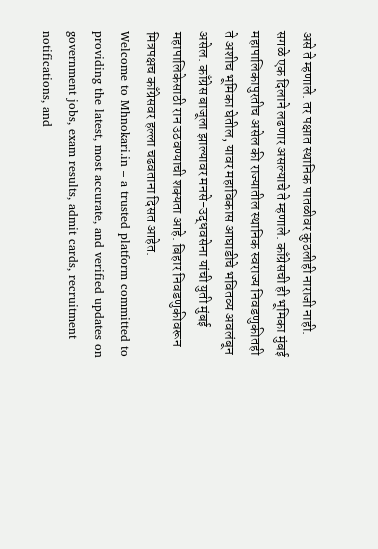असे ते म्हणाले. तर पक्षात स्थानिक पातळीवर कुठलीही नाराजी नाही. सगळे एक दिलाने लढणार असल्याचे ते म्हणाले. काँग्रेसची ही भूमिका मुंबई महापालिकापुरतीच असेल की राज्यातील स्थानिक स्वराज्य निवडणुकीतही ते अशीच भूमिका घेतील, यावर महाविकास आघाडीचे भवितव्य अवलंबून असेल. काँग्रेस बाजूला झाल्यावर मनसे-उद्धवसेना यांची युती मुंबई महापालिकेसाठी रान उठवण्याची शक्यता आहे. बिहार निवडणुकीवरून मित्रपक्षच काँग्रेसवर हल्ला चढवताना दिसत आहेत.
Welcome to Mhnokari.in – a trusted platform committed to providing the latest, most accurate, and verified updates on government jobs, exam results, admit cards, recruitment notifications, and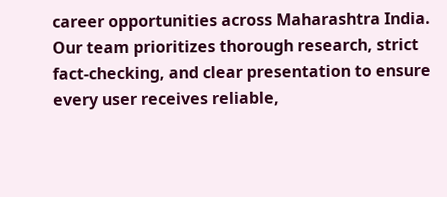career opportunities across Maharashtra India. Our team prioritizes thorough research, strict fact-checking, and clear presentation to ensure every user receives reliable,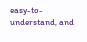easy-to-understand, and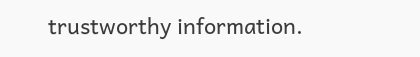trustworthy information.